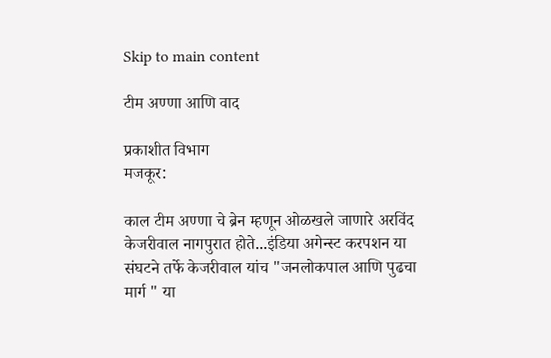Skip to main content

टीम अण्णा आणि वाद

प्रकाशीत विभाग
मजकूर:

काल टीम अण्णा चे ब्रेन म्हणून ओळखले जाणारे अरविंद केजरीवाल नागपुरात होते...इंडिया अगेन्स्ट करपशन या संघटने तर्फे केजरीवाल यांच "जनलोकपाल आणि पुढचा मार्ग " या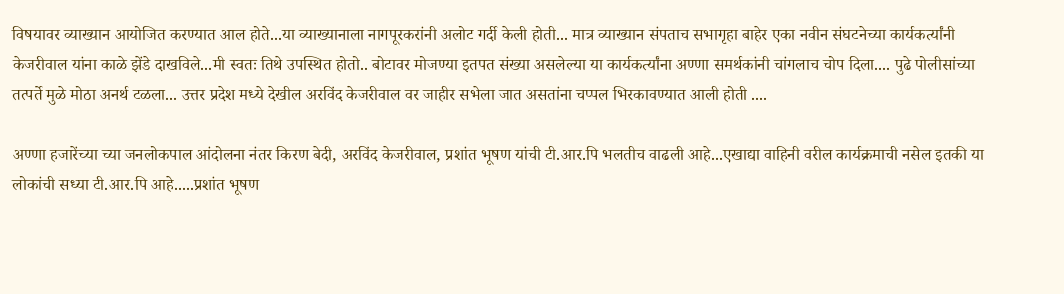विषयावर व्याख्यान आयोजित करण्यात आल होते...या व्याख्यानाला नागपूरकरांनी अलोट गर्दी केली होती... मात्र व्याख्यान संपताच सभागृहा बाहेर एका नवीन संघटनेच्या कार्यकर्त्यांनी केजरीवाल यांना काळे झेंडे दाखविले...मी स्वतः तिथे उपस्थित होतो.. बोटावर मोजण्या इतपत संख्या असलेल्या या कार्यकर्त्यांना अण्णा समर्थकांनी चांगलाच चोप दिला.... पुढे पोलीसांच्या तत्पर्ते मुळे मोठा अनर्थ टळला... उत्तर प्रदेश मध्ये देखील अरविंद केजरीवाल वर जाहीर सभेला जात असतांना चप्पल भिरकावण्यात आली होती ....

अण्णा हजारेंच्या च्या जनलोकपाल आंदोलना नंतर किरण बेदी, अरविंद केजरीवाल, प्रशांत भूषण यांची टी.आर.पि भलतीच वाढली आहे...एखाद्या वाहिनी वरील कार्यक्रमाची नसेल इतकी या लोकांची सध्या टी.आर.पि आहे.....प्रशांत भूषण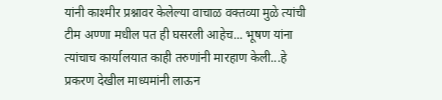यांनी काश्मीर प्रश्नावर केलेल्या वाचाळ वक्तव्या मुळे त्यांची टीम अण्णा मधील पत ही घसरली आहेच... भूषण यांना त्यांचाच कार्यालयात काही तरुणांनी मारहाण केली...हे प्रकरण देखील माध्यमांनी लाऊन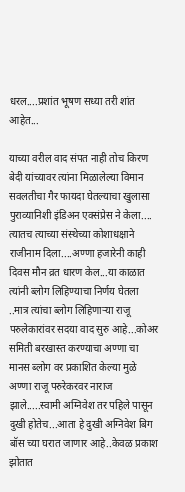धरल....प्रशांत भूषण सध्या तरी शांत आहेत...

याच्या वरील वाद संपत नाही तोच किरण बेदी यांच्यावर त्यांना मिळालेल्या विमान सवलतीचा गैर फायदा घेतल्याचा खुलासा पुराव्यानिशी इंडिअन एक्संप्रेस ने केला.... त्यातच त्याच्या संस्थेच्या कोशाधक्षाने राजीनाम दिला....अण्णा हजारेनी काही दिवस मौन व्रत धारण केल...या काळात त्यांनी ब्लोग लिहिण्याचा निर्णय घेतला ..मात्र त्यांचा ब्लोग लिहिणाऱ्या राजू परुलेकारांवर सदया वाद सुरु आहे...कोअर समिती बरखास्त करण्याचा अण्णा चा मानस ब्लोग वर प्रकाशित केल्या मुळे अण्णा राजू परुरेकरवर नाराज झाले.....स्वामी अग्निवेश तर पहिले पासून दुखी होतेच...आता हे दुखी अग्निवेश बिग बॉस च्या घरात जाणार आहे..केवळ प्रकाश झोतात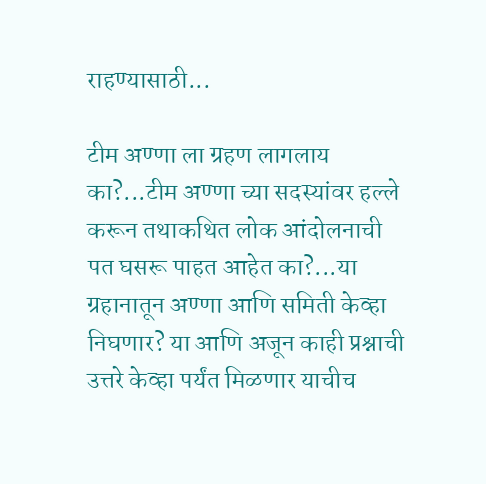राहण्यासाठी...

टीम अण्णा ला ग्रहण लागलाय का?...टीम अण्णा च्या सदस्यांवर हल्ले करून तथाकथित लोक आंदोलनाची पत घसरू पाहत आहेत का?...या ग्रहानातून अण्णा आणि समिती केव्हा निघणार? या आणि अजून काही प्रश्नाची उत्तरे केव्हा पर्यंत मिळणार याचीच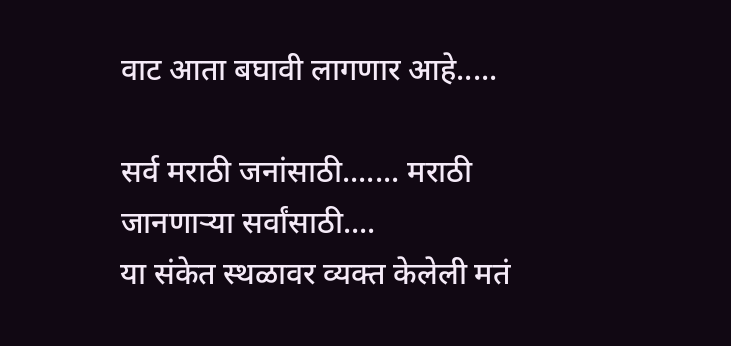वाट आता बघावी लागणार आहे.....

सर्व मराठी जनांसाठी....... मराठी जानणार्‍या सर्वांसाठी....
या संकेत स्थळावर व्यक्त केलेली मतं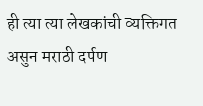ही त्या त्या लेखकांची व्यक्तिगत असुन मराठी दर्पण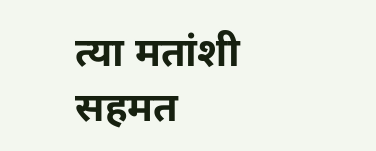त्या मतांशी सहमत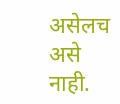असेलच असे नाही.